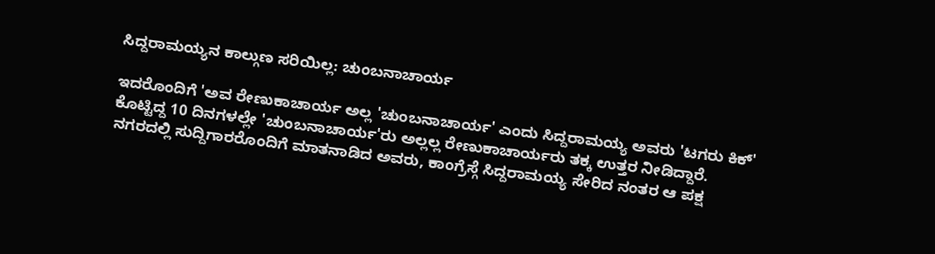ಸಿದ್ದರಾಮಯ್ಯನ ಕಾಲ್ಗುಣ ಸರಿಯಿಲ್ಲ: ಚುಂಬನಾಚಾರ್ಯ

ಇದರೊಂದಿಗೆ 'ಅವ ರೇಣುಕಾಚಾರ್ಯ ಅಲ್ಲ 'ಚುಂಬನಾಚಾರ್ಯ' ಎಂದು ಸಿದ್ದರಾಮಯ್ಯ ಅವರು 'ಟಗರು ಕಿಕ್' ಕೊಟ್ಟಿದ್ದ 10 ದಿನಗಳಲ್ಲೇ 'ಚುಂಬನಾಚಾರ್ಯ'ರು ಅಲ್ಲಲ್ಲ ರೇಣುಕಾಚಾರ್ಯರು ತಕ್ಕ ಉತ್ತರ ನೀಡಿದ್ದಾರೆ.
ನಗರದಲ್ಲಿ ಸುದ್ದಿಗಾರರೊಂದಿಗೆ ಮಾತನಾಡಿದ ಅವರು, ಕಾಂಗ್ರೆಸ್ಗೆ ಸಿದ್ದರಾಮಯ್ಯ ಸೇರಿದ ನಂತರ ಆ ಪಕ್ಷ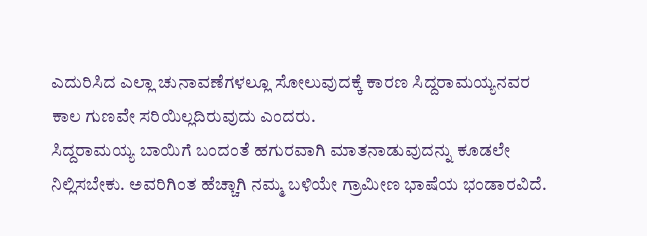ಎದುರಿಸಿದ ಎಲ್ಲಾ ಚುನಾವಣೆಗಳಲ್ಲೂ ಸೋಲುವುದಕ್ಕೆ ಕಾರಣ ಸಿದ್ದರಾಮಯ್ಯನವರ ಕಾಲ ಗುಣವೇ ಸರಿಯಿಲ್ಲದಿರುವುದು ಎಂದರು.
ಸಿದ್ದರಾಮಯ್ಯ ಬಾಯಿಗೆ ಬಂದಂತೆ ಹಗುರವಾಗಿ ಮಾತನಾಡುವುದನ್ನು ಕೂಡಲೇ ನಿಲ್ಲಿಸಬೇಕು. ಅವರಿಗಿಂತ ಹೆಚ್ಚಾಗಿ ನಮ್ಮ ಬಳಿಯೇ ಗ್ರಾಮೀಣ ಭಾಷೆಯ ಭಂಡಾರವಿದೆ.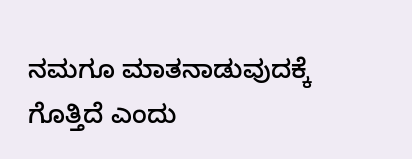ನಮಗೂ ಮಾತನಾಡುವುದಕ್ಕೆ ಗೊತ್ತಿದೆ ಎಂದು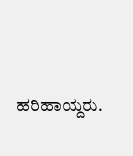ಹರಿಹಾಯ್ದರು.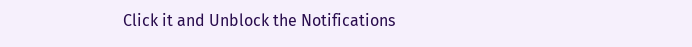Click it and Unblock the Notifications